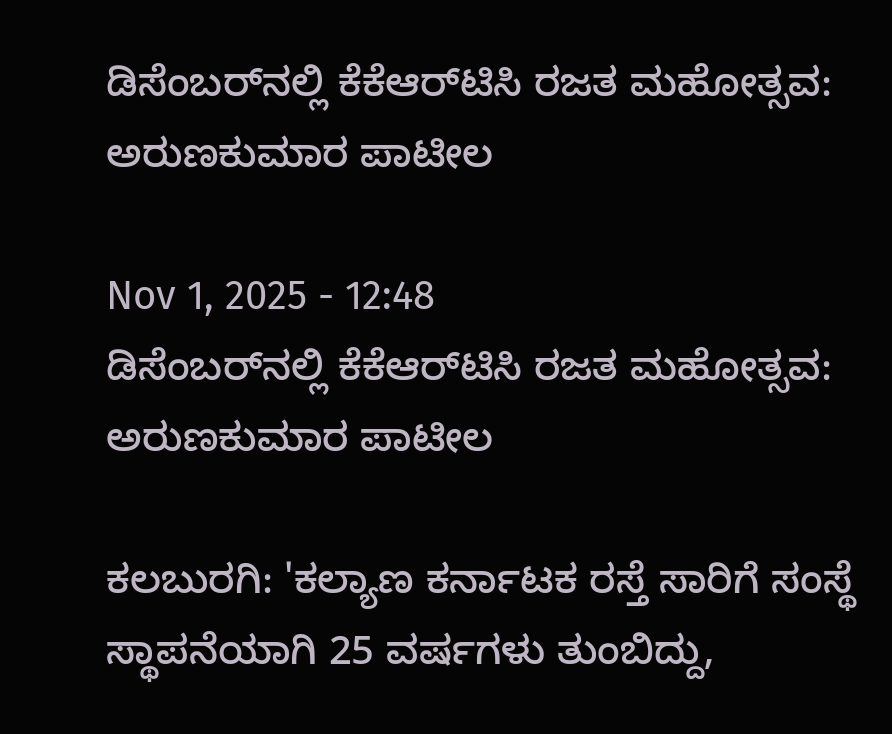ಡಿಸೆಂಬರ್‌ನಲ್ಲಿ ಕೆಕೆಆರ್‌ಟಿಸಿ ರಜತ ಮಹೋತ್ಸವ: ಅರುಣಕುಮಾರ ಪಾಟೀಲ

Nov 1, 2025 - 12:48
ಡಿಸೆಂಬರ್‌ನಲ್ಲಿ ಕೆಕೆಆರ್‌ಟಿಸಿ ರಜತ ಮಹೋತ್ಸವ: ಅರುಣಕುಮಾರ ಪಾಟೀಲ

ಕಲಬುರಗಿ: 'ಕಲ್ಯಾಣ ಕರ್ನಾಟಕ ರಸ್ತೆ ಸಾರಿಗೆ ಸಂಸ್ಥೆ ಸ್ಥಾಪನೆಯಾಗಿ 25 ವರ್ಷಗಳು ತುಂಬಿದ್ದು,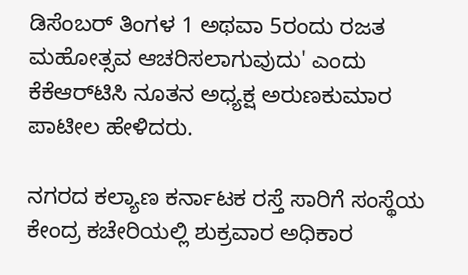ಡಿಸೆಂಬರ್‌ ತಿಂಗಳ 1 ಅಥವಾ 5ರಂದು ರಜತ ಮಹೋತ್ಸವ ಆಚರಿಸಲಾಗುವುದು' ಎಂದು ಕೆಕೆಆರ್‌ಟಿಸಿ ನೂತನ ಅಧ್ಯಕ್ಷ ಅರುಣಕುಮಾರ ಪಾಟೀಲ ಹೇಳಿದರು.

ನಗರದ ಕಲ್ಯಾಣ ಕರ್ನಾಟಕ ರಸ್ತೆ ಸಾರಿಗೆ ಸಂಸ್ಥೆಯ ಕೇಂದ್ರ ಕಚೇರಿಯಲ್ಲಿ ಶುಕ್ರವಾರ ಅಧಿಕಾರ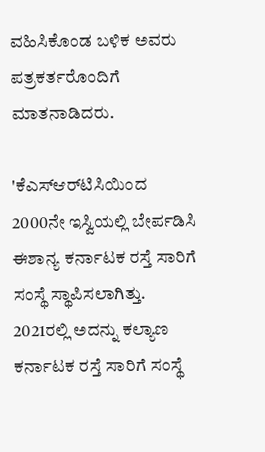ವಹಿಸಿಕೊಂಡ ಬಳಿಕ ಅವರು ಪತ್ರಕರ್ತರೊಂದಿಗೆ ಮಾತನಾಡಿದರು.

'ಕೆಎಸ್‌ಆರ್‌ಟಿಸಿಯಿಂದ 2000ನೇ ಇಸ್ವಿಯಲ್ಲಿ ಬೇರ್ಪಡಿಸಿ ಈಶಾನ್ಯ ಕರ್ನಾಟಕ ರಸ್ತೆ ಸಾರಿಗೆ ಸಂಸ್ಥೆ ಸ್ಥಾಪಿಸಲಾಗಿತ್ತು. 2021ರಲ್ಲಿ ಅದನ್ನು ಕಲ್ಯಾಣ ಕರ್ನಾಟಕ ರಸ್ತೆ ಸಾರಿಗೆ ಸಂಸ್ಥೆ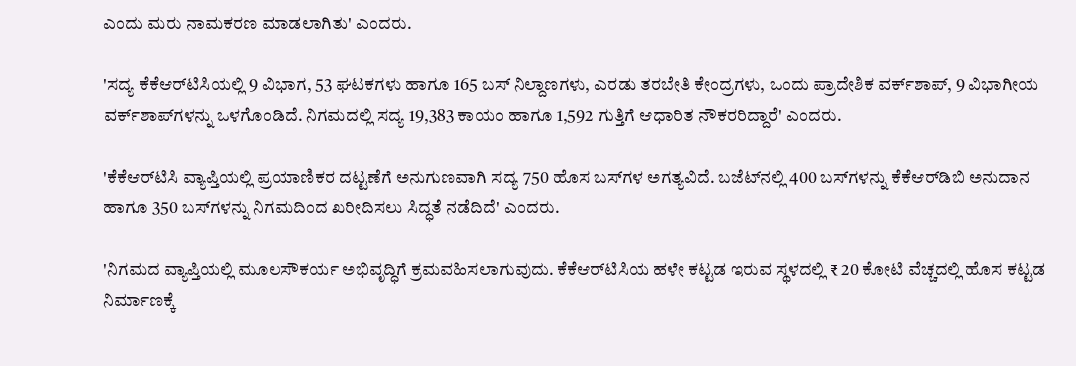ಎಂದು ಮರು ನಾಮಕರಣ ಮಾಡಲಾಗಿತು' ಎಂದರು.

'ಸದ್ಯ ಕೆಕೆಆರ್‌ಟಿಸಿಯಲ್ಲಿ 9 ವಿಭಾಗ, 53 ಘಟಕಗಳು ಹಾಗೂ 165 ಬಸ್‌ ನಿಲ್ದಾಣಗಳು, ಎರಡು ತರಬೇತಿ ಕೇಂದ್ರಗಳು, ಒಂದು ಪ್ರಾದೇಶಿಕ ವರ್ಕ್‌ಶಾಪ್‌, 9 ವಿಭಾಗೀಯ ವರ್ಕ್‌ಶಾಪ್‌ಗಳನ್ನು ಒಳಗೊಂಡಿದೆ. ನಿಗಮದಲ್ಲಿ ಸದ್ಯ 19,383 ಕಾಯಂ ಹಾಗೂ 1,592 ಗುತ್ತಿಗೆ ಆಧಾರಿತ ನೌಕರರಿದ್ದಾರೆ' ಎಂದರು.

'ಕೆಕೆಆರ್‌ಟಿಸಿ ವ್ಯಾಪ್ತಿಯಲ್ಲಿ ಪ್ರಯಾಣಿಕರ ದಟ್ಟಣೆಗೆ ಅನುಗುಣವಾಗಿ ಸದ್ಯ 750 ಹೊಸ ಬಸ್‌ಗಳ ಅಗತ್ಯವಿದೆ. ಬಜೆಟ್‌ನಲ್ಲಿ 400 ಬಸ್‌ಗಳನ್ನು ಕೆಕೆಆರ್‌ಡಿಬಿ ಅನುದಾನ ಹಾಗೂ 350 ಬಸ್‌ಗಳನ್ನು ನಿಗಮದಿಂದ ಖರೀದಿಸಲು ಸಿದ್ಧತೆ ನಡೆದಿದೆ' ಎಂದರು.

'ನಿಗಮದ ವ್ಯಾಪ್ತಿಯಲ್ಲಿ ಮೂಲಸೌಕರ್ಯ ಅಭಿವೃದ್ಧಿಗೆ ಕ್ರಮವಹಿಸಲಾಗುವುದು. ಕೆಕೆಆರ್‌ಟಿಸಿಯ ಹಳೇ ಕಟ್ಟಡ ಇರುವ ಸ್ಥಳದಲ್ಲಿ ₹ 20 ಕೋಟಿ ವೆಚ್ಚದಲ್ಲಿ ಹೊಸ ಕಟ್ಟಡ ನಿರ್ಮಾಣಕ್ಕೆ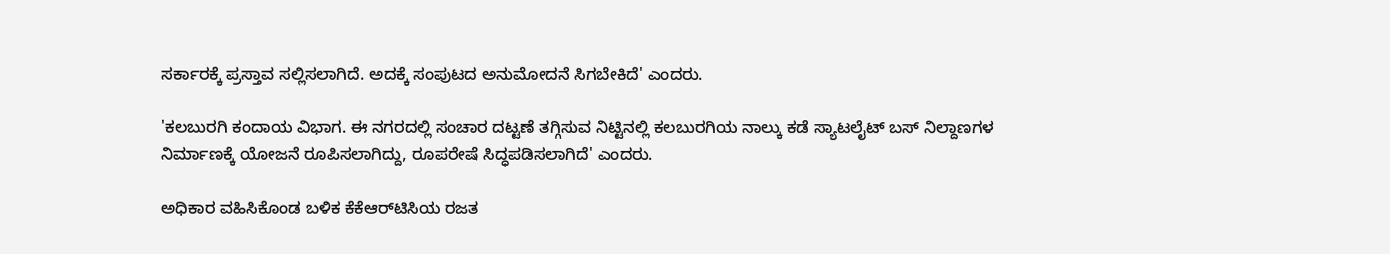ಸರ್ಕಾರಕ್ಕೆ ‌ಪ್ರಸ್ತಾವ ಸಲ್ಲಿಸಲಾಗಿದೆ. ಅದಕ್ಕೆ ಸಂಪುಟದ ಅನುಮೋದನೆ ಸಿಗಬೇಕಿದೆ' ಎಂದರು.

'ಕಲಬುರಗಿ ಕಂದಾಯ ವಿಭಾಗ. ಈ ನಗರದಲ್ಲಿ ಸಂಚಾರ ದಟ್ಟಣೆ ತಗ್ಗಿಸುವ ನಿಟ್ಟಿನಲ್ಲಿ ಕಲಬುರಗಿಯ ನಾಲ್ಕು ಕಡೆ ಸ್ಯಾಟಲೈಟ್‌ ಬಸ್‌ ನಿಲ್ದಾಣಗಳ ನಿರ್ಮಾಣಕ್ಕೆ ಯೋಜನೆ ರೂಪಿಸಲಾಗಿದ್ದು, ರೂಪರೇಷೆ ಸಿದ್ಧಪಡಿಸಲಾಗಿದೆ' ಎಂದರು.

ಅಧಿಕಾರ ವಹಿಸಿಕೊಂಡ ಬಳಿಕ ಕೆಕೆಆರ್‌ಟಿಸಿಯ ರಜತ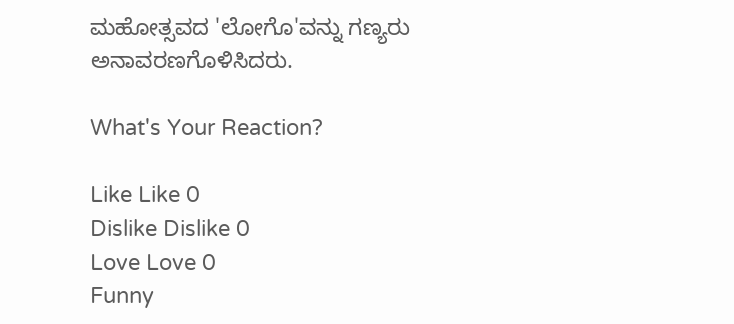ಮಹೋತ್ಸವದ 'ಲೋಗೊ'ವನ್ನು ಗಣ್ಯರು ಅನಾವರಣಗೊಳಿಸಿದರು.

What's Your Reaction?

Like Like 0
Dislike Dislike 0
Love Love 0
Funny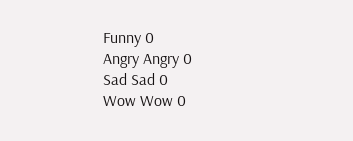Funny 0
Angry Angry 0
Sad Sad 0
Wow Wow 0